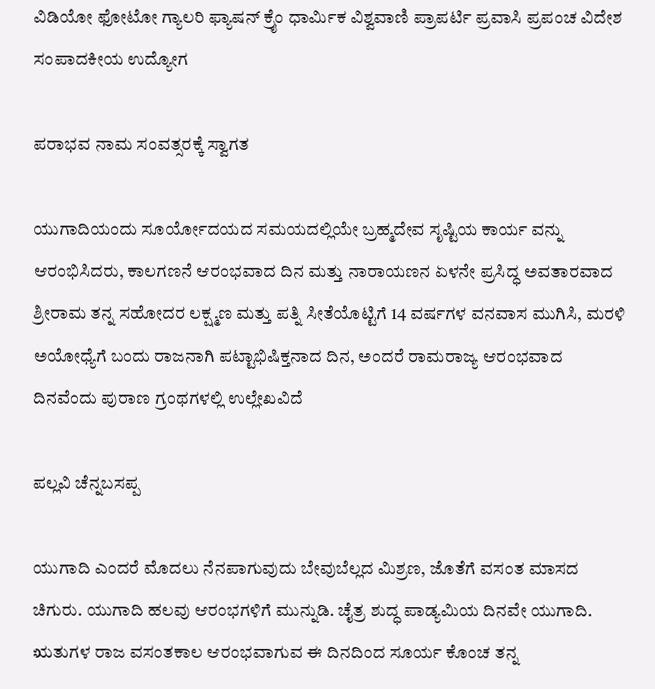ವಿಡಿಯೋ ಫೋಟೋ ಗ್ಯಾಲರಿ ಫ್ಯಾಷನ್ ಕ್ರೈಂ ಧಾರ್ಮಿಕ ವಿಶ್ವವಾಣಿ ಪ್ರಾಪರ್ಟಿ ಪ್ರವಾಸಿ ಪ್ರಪಂಚ ವಿದೇಶ ಸಂಪಾದಕೀಯ ಉದ್ಯೋಗ

ಪರಾಭವ ನಾಮ ಸಂವತ್ಸರಕ್ಕೆ ಸ್ವಾಗತ

ಯುಗಾದಿಯಂದು ಸೂರ್ಯೋದಯದ ಸಮಯದಲ್ಲಿಯೇ ಬ್ರಹ್ಮದೇವ ಸೃಷ್ಟಿಯ ಕಾರ್ಯ ವನ್ನು ಆರಂಭಿಸಿದರು, ಕಾಲಗಣನೆ ಆರಂಭವಾದ ದಿನ ಮತ್ತು ನಾರಾಯಣನ ಏಳನೇ ಪ್ರಸಿದ್ಧ ಅವತಾರವಾದ ಶ್ರೀರಾಮ ತನ್ನ ಸಹೋದರ ಲಕ್ಷ್ಮಣ ಮತ್ತು ಪತ್ನಿ ಸೀತೆಯೊಟ್ಟಿಗೆ 14 ವರ್ಷಗಳ ವನವಾಸ ಮುಗಿಸಿ, ಮರಳಿ ಅಯೋಧ್ಯೆಗೆ ಬಂದು ರಾಜನಾಗಿ ಪಟ್ಟಾಭಿಷಿಕ್ತನಾದ ದಿನ, ಅಂದರೆ ರಾಮರಾಜ್ಯ ಆರಂಭವಾದ ದಿನವೆಂದು ಪುರಾಣ ಗ್ರಂಥಗಳಲ್ಲಿ ಉಲ್ಲೇಖವಿದೆ

ಪಲ್ಲವಿ ಚೆನ್ನಬಸಪ್ಪ

ಯುಗಾದಿ ಎಂದರೆ ಮೊದಲು ನೆನಪಾಗುವುದು ಬೇವುಬೆಲ್ಲದ ಮಿಶ್ರಣ, ಜೊತೆಗೆ ವಸಂತ ಮಾಸದ ಚಿಗುರು. ಯುಗಾದಿ ಹಲವು ಆರಂಭಗಳಿಗೆ ಮುನ್ನುಡಿ. ಚೈತ್ರ ಶುದ್ಧ ಪಾಡ್ಯಮಿಯ ದಿನವೇ ಯುಗಾದಿ. ಋತುಗಳ ರಾಜ ವಸಂತಕಾಲ ಆರಂಭವಾಗುವ ಈ ದಿನದಿಂದ ಸೂರ್ಯ ಕೊಂಚ ತನ್ನ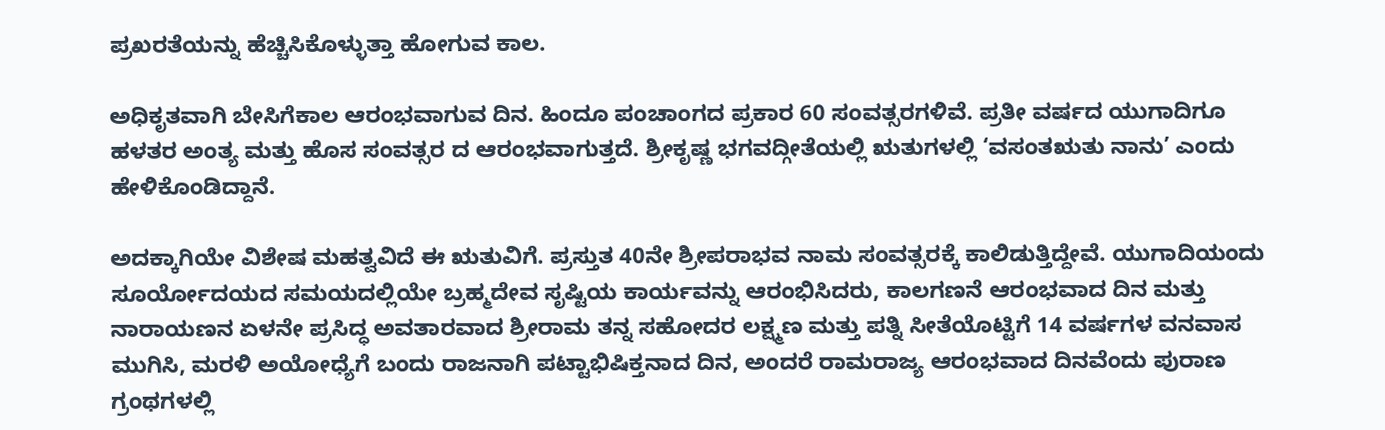ಪ್ರಖರತೆಯನ್ನು ಹೆಚ್ಚಿಸಿಕೊಳ್ಳುತ್ತಾ ಹೋಗುವ ಕಾಲ.

ಅಧಿಕೃತವಾಗಿ ಬೇಸಿಗೆಕಾಲ ಆರಂಭವಾಗುವ ದಿನ. ಹಿಂದೂ ಪಂಚಾಂಗದ ಪ್ರಕಾರ 60 ಸಂವತ್ಸರಗಳಿವೆ. ಪ್ರತೀ ವರ್ಷದ ಯುಗಾದಿಗೂ ಹಳತರ ಅಂತ್ಯ ಮತ್ತು ಹೊಸ ಸಂವತ್ಸರ ದ ಆರಂಭವಾಗುತ್ತದೆ. ಶ್ರೀಕೃಷ್ಣ ಭಗವದ್ಗೀತೆಯಲ್ಲಿ ಋತುಗಳಲ್ಲಿ ‘ವಸಂತಋತು ನಾನು’ ಎಂದು ಹೇಳಿಕೊಂಡಿದ್ದಾನೆ.

ಅದಕ್ಕಾಗಿಯೇ ವಿಶೇಷ ಮಹತ್ವವಿದೆ ಈ ಋತುವಿಗೆ. ಪ್ರಸ್ತುತ 40ನೇ ಶ್ರೀಪರಾಭವ ನಾಮ ಸಂವತ್ಸರಕ್ಕೆ ಕಾಲಿಡುತ್ತಿದ್ದೇವೆ. ಯುಗಾದಿಯಂದು ಸೂರ್ಯೋದಯದ ಸಮಯದಲ್ಲಿಯೇ ಬ್ರಹ್ಮದೇವ ಸೃಷ್ಟಿಯ ಕಾರ್ಯವನ್ನು ಆರಂಭಿಸಿದರು, ಕಾಲಗಣನೆ ಆರಂಭವಾದ ದಿನ ಮತ್ತು ನಾರಾಯಣನ ಏಳನೇ ಪ್ರಸಿದ್ಧ ಅವತಾರವಾದ ಶ್ರೀರಾಮ ತನ್ನ ಸಹೋದರ ಲಕ್ಷ್ಮಣ ಮತ್ತು ಪತ್ನಿ ಸೀತೆಯೊಟ್ಟಿಗೆ 14 ವರ್ಷಗಳ ವನವಾಸ ಮುಗಿಸಿ, ಮರಳಿ ಅಯೋಧ್ಯೆಗೆ ಬಂದು ರಾಜನಾಗಿ ಪಟ್ಟಾಭಿಷಿಕ್ತನಾದ ದಿನ, ಅಂದರೆ ರಾಮರಾಜ್ಯ ಆರಂಭವಾದ ದಿನವೆಂದು ಪುರಾಣ ಗ್ರಂಥಗಳಲ್ಲಿ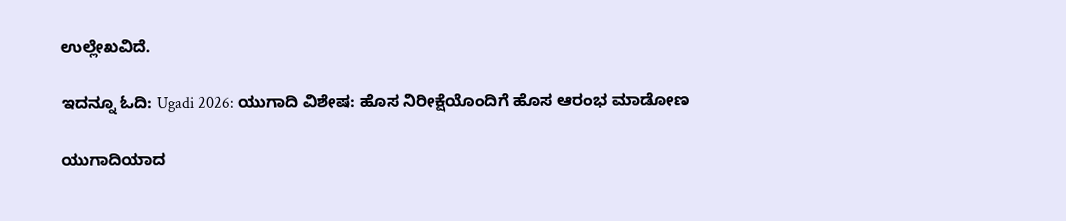ಉಲ್ಲೇಖವಿದೆ.

ಇದನ್ನೂ ಓದಿ: Ugadi 2026: ಯುಗಾದಿ ವಿಶೇಷ: ಹೊಸ ನಿರೀಕ್ಷೆಯೊಂದಿಗೆ ಹೊಸ ಆರಂಭ ಮಾಡೋಣ

ಯುಗಾದಿಯಾದ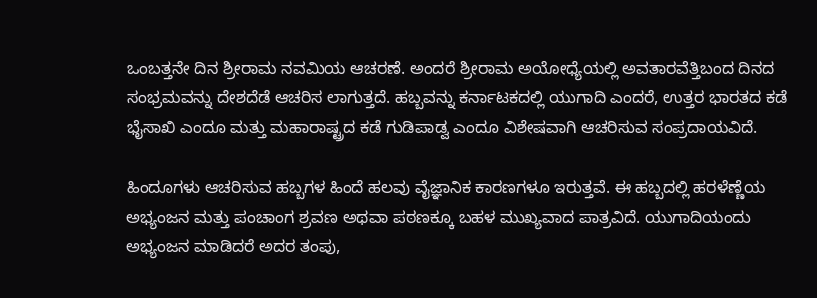ಒಂಬತ್ತನೇ ದಿನ ಶ್ರೀರಾಮ ನವಮಿಯ ಆಚರಣೆ. ಅಂದರೆ ಶ್ರೀರಾಮ ಅಯೋಧ್ಯೆಯಲ್ಲಿ ಅವತಾರವೆತ್ತಿಬಂದ ದಿನದ ಸಂಭ್ರಮವನ್ನು ದೇಶದೆಡೆ ಆಚರಿಸ ಲಾಗುತ್ತದೆ. ಹಬ್ಬವನ್ನು ಕರ್ನಾಟಕದಲ್ಲಿ ಯುಗಾದಿ ಎಂದರೆ, ಉತ್ತರ ಭಾರತದ ಕಡೆ ಭೈಸಾಖಿ ಎಂದೂ ಮತ್ತು ಮಹಾರಾಷ್ಟ್ರದ ಕಡೆ ಗುಡಿಪಾಡ್ವ ಎಂದೂ ವಿಶೇಷವಾಗಿ ಆಚರಿಸುವ ಸಂಪ್ರದಾಯವಿದೆ.

ಹಿಂದೂಗಳು ಆಚರಿಸುವ ಹಬ್ಬಗಳ ಹಿಂದೆ ಹಲವು ವೈಜ್ಞಾನಿಕ ಕಾರಣಗಳೂ ಇರುತ್ತವೆ. ಈ ಹಬ್ಬದಲ್ಲಿ ಹರಳೆಣ್ಣೆಯ ಅಭ್ಯಂಜನ ಮತ್ತು ಪಂಚಾಂಗ ಶ್ರವಣ ಅಥವಾ ಪಠಣಕ್ಕೂ ಬಹಳ ಮುಖ್ಯವಾದ ಪಾತ್ರವಿದೆ. ಯುಗಾದಿಯಂದು ಅಭ್ಯಂಜನ ಮಾಡಿದರೆ ಅದರ ತಂಪು,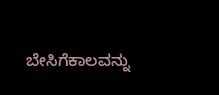ಬೇಸಿಗೆಕಾಲವನ್ನು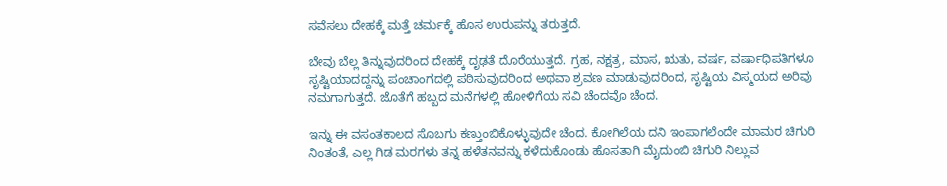ಸವೆಸಲು ದೇಹಕ್ಕೆ ಮತ್ತೆ ಚರ್ಮಕ್ಕೆ ಹೊಸ ಉರುಪನ್ನು ತರುತ್ತದೆ.

ಬೇವು ಬೆಲ್ಲ ತಿನ್ನುವುದರಿಂದ ದೇಹಕ್ಕೆ ದೃಢತೆ ದೊರೆಯುತ್ತದೆ. ಗ್ರಹ, ನಕ್ಷತ್ರ, ಮಾಸ, ಋತು, ವರ್ಷ, ವರ್ಷಾಧಿಪತಿಗಳೂ ಸೃಷ್ಟಿಯಾದದ್ದನ್ನು ಪಂಚಾಂಗದಲ್ಲಿ ಪಠಿಸುವುದರಿಂದ ಅಥವಾ ಶ್ರವಣ ಮಾಡುವುದರಿಂದ, ಸೃಷ್ಟಿಯ ವಿಸ್ಮಯದ ಅರಿವು ನಮಗಾಗುತ್ತದೆ. ಜೊತೆಗೆ ಹಬ್ಬದ ಮನೆಗಳಲ್ಲಿ ಹೋಳಿಗೆಯ ಸವಿ ಚೆಂದವೊ ಚೆಂದ.

ಇನ್ನು ಈ ವಸಂತಕಾಲದ ಸೊಬಗು ಕಣ್ತುಂಬಿಕೊಳ್ಳುವುದೇ ಚೆಂದ. ಕೋಗಿಲೆಯ ದನಿ ಇಂಪಾಗಲೆಂದೇ ಮಾಮರ ಚಿಗುರಿ ನಿಂತಂತೆ, ಎಲ್ಲ ಗಿಡ ಮರಗಳು ತನ್ನ ಹಳೆತನವನ್ನು ಕಳೆದುಕೊಂಡು ಹೊಸತಾಗಿ ಮೈದುಂಬಿ ಚಿಗುರಿ ನಿಲ್ಲುವ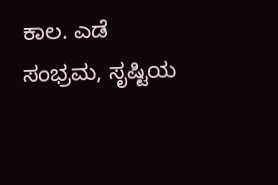ಕಾಲ. ಎಡೆ ಸಂಭ್ರಮ, ಸೃಷ್ಟಿಯ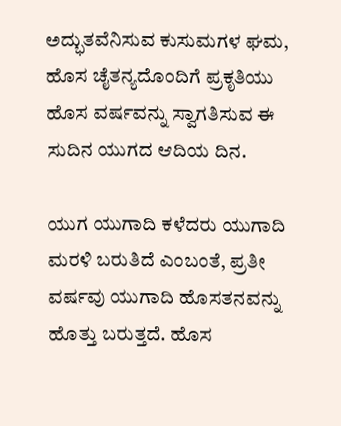ಅದ್ಭುತವೆನಿಸುವ ಕುಸುಮಗಳ ಘಮ, ಹೊಸ ಚೈತನ್ಯದೊಂದಿಗೆ ಪ್ರಕೃತಿಯು ಹೊಸ ವರ್ಷವನ್ನು ಸ್ವಾಗತಿಸುವ ಈ ಸುದಿನ ಯುಗದ ಆದಿಯ ದಿನ.

ಯುಗ ಯುಗಾದಿ ಕಳೆದರು ಯುಗಾದಿ ಮರಳಿ ಬರುತಿದೆ ಎಂಬಂತೆ, ಪ್ರತೀ ವರ್ಷವು ಯುಗಾದಿ ಹೊಸತನವನ್ನು ಹೊತ್ತು ಬರುತ್ತದೆ. ಹೊಸ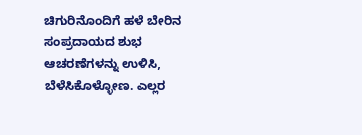ಚಿಗುರಿನೊಂದಿಗೆ ಹಳೆ ಬೇರಿನ ಸಂಪ್ರದಾಯದ ಶುಭ ಆಚರಣೆಗಳನ್ನು ಉಳಿಸಿ, ಬೆಳೆಸಿಕೊಳ್ಳೋಣ. ಎಲ್ಲರ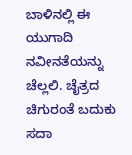ಬಾಳಿನಲ್ಲಿ ಈ ಯುಗಾದಿ ನವೀನತೆಯನ್ನು ಚೆಲ್ಲಲಿ. ಚೈತ್ರದ ಚಿಗುರಂತೆ ಬದುಕು ಸದಾ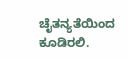ಚೈತನ್ಯತೆಯಿಂದ ಕೂಡಿರಲಿ.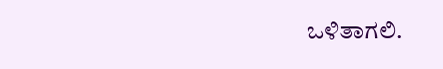ಒಳಿತಾಗಲಿ.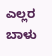ಎಲ್ಲರ ಬಾಳು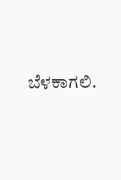ಬೆಳಕಾಗಲಿ.